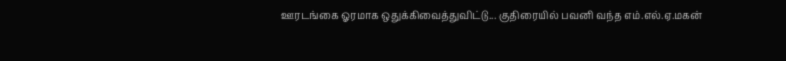ஊரடங்கை ஓரமாக ஒதுக்கிவைத்துவிட்டு... குதிரையில் பவனி வந்த எம்.எல்.ஏ.மகன்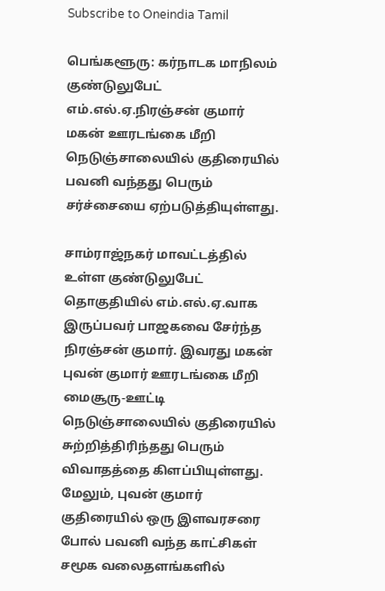Subscribe to Oneindia Tamil

பெங்களூரு: கர்நாடக மாநிலம் குண்டுலுபேட் எம்.எல்.ஏ.நிரஞ்சன் குமார் மகன் ஊரடங்கை மீறி நெடுஞ்சாலையில் குதிரையில் பவனி வந்தது பெரும் சர்ச்சையை ஏற்படுத்தியுள்ளது.

சாம்ராஜ்நகர் மாவட்டத்தில் உள்ள குண்டுலுபேட் தொகுதியில் எம்.எல்.ஏ.வாக இருப்பவர் பாஜகவை சேர்ந்த நிரஞ்சன் குமார். இவரது மகன் புவன் குமார் ஊரடங்கை மீறி மைசூரு-ஊட்டி நெடுஞ்சாலையில் குதிரையில் சுற்றித்திரிந்தது பெரும் விவாதத்தை கிளப்பியுள்ளது. மேலும், புவன் குமார் குதிரையில் ஒரு இளவரசரை போல் பவனி வந்த காட்சிகள் சமூக வலைதளங்களில்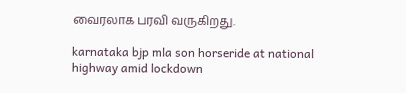வைரலாக பரவி வருகிறது.

karnataka bjp mla son horseride at national highway amid lockdown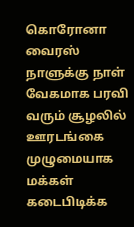கொரோனா வைரஸ் நாளுக்கு நாள் வேகமாக பரவி வரும் சூழலில் ஊரடங்கை முழுமையாக மக்கள் கடைபிடிக்க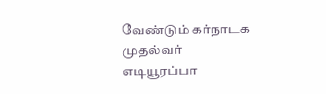வேண்டும் கர்நாடக முதல்வர் எடியூரப்பா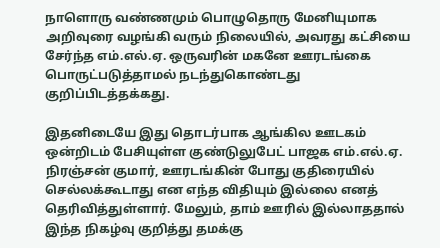நாளொரு வண்ணமும் பொழுதொரு மேனியுமாக அறிவுரை வழங்கி வரும் நிலையில், அவரது கட்சியை சேர்ந்த எம்.எல்.ஏ. ஒருவரின் மகனே ஊரடங்கை பொருட்படுத்தாமல் நடந்துகொண்டது குறிப்பிடத்தக்கது.

இதனிடையே இது தொடர்பாக ஆங்கில ஊடகம் ஒன்றிடம் பேசியுள்ள குண்டுலுபேட் பாஜக எம்.எல்.ஏ. நிரஞ்சன் குமார், ஊரடங்கின் போது குதிரையில் செல்லக்கூடாது என எந்த விதியும் இல்லை எனத் தெரிவித்துள்ளார். மேலும், தாம் ஊரில் இல்லாததால் இந்த நிகழ்வு குறித்து தமக்கு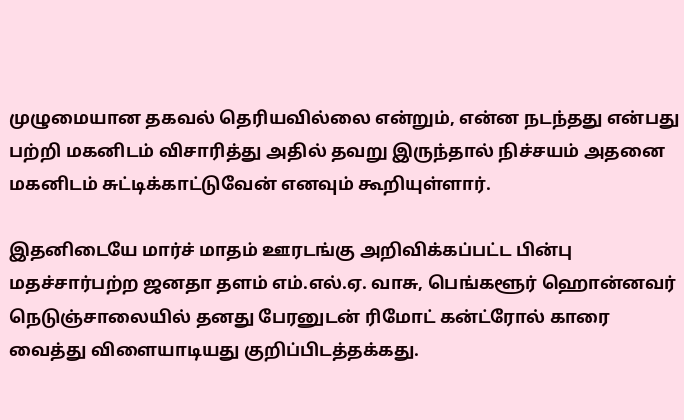முழுமையான தகவல் தெரியவில்லை என்றும், என்ன நடந்தது என்பது பற்றி மகனிடம் விசாரித்து அதில் தவறு இருந்தால் நிச்சயம் அதனை மகனிடம் சுட்டிக்காட்டுவேன் எனவும் கூறியுள்ளார்.

இதனிடையே மார்ச் மாதம் ஊரடங்கு அறிவிக்கப்பட்ட பின்பு மதச்சார்பற்ற ஜனதா தளம் எம்.எல்.ஏ. வாசு, பெங்களூர் ஹொன்னவர் நெடுஞ்சாலையில் தனது பேரனுடன் ரிமோட் கன்ட்ரோல் காரை வைத்து விளையாடியது குறிப்பிடத்தக்கது.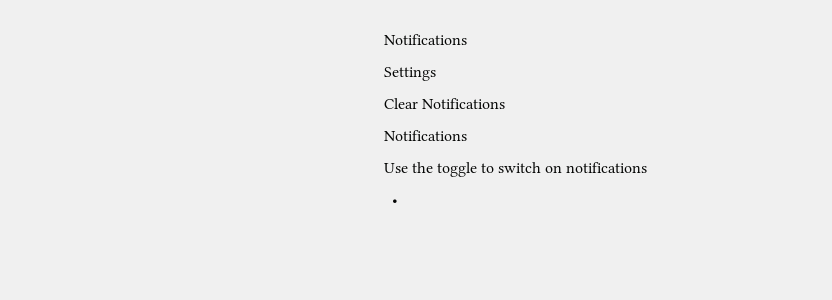Notifications
Settings
Clear Notifications
Notifications
Use the toggle to switch on notifications
  •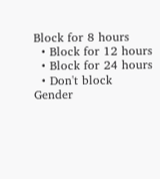Block for 8 hours
  • Block for 12 hours
  • Block for 24 hours
  • Don't block
Gender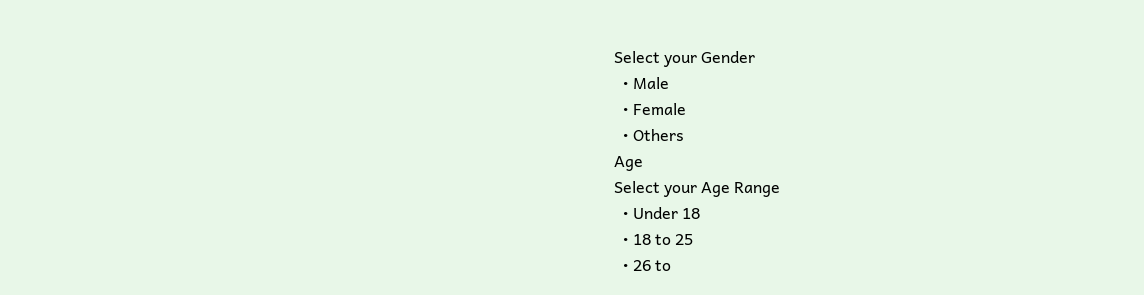Select your Gender
  • Male
  • Female
  • Others
Age
Select your Age Range
  • Under 18
  • 18 to 25
  • 26 to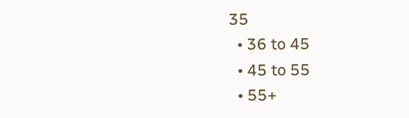35
  • 36 to 45
  • 45 to 55
  • 55+